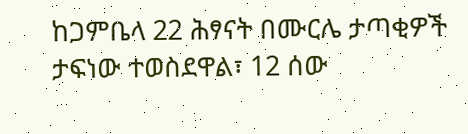ከጋምቤላ 22 ሕፃናት በሙርሌ ታጣቂዎች ታፍነው ተወስደዋል፣ 12 ሰው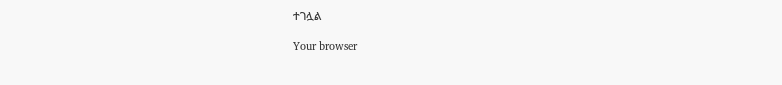ተገሏል

Your browser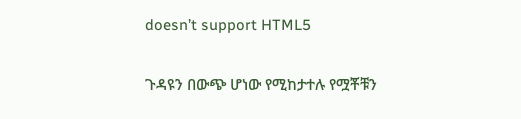doesn’t support HTML5

ጉዳዩን በውጭ ሆነው የሚከታተሉ የሟቾቹን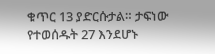ቁጥር 13 ያድርሱታል። ታፍነው የተወሰዱት 27 እንደሆኑ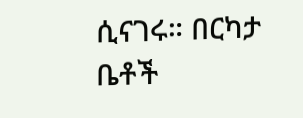ሲናገሩ። በርካታ ቤቶች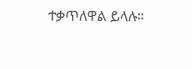ተቃጥለዋል ይላሉ።